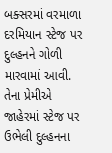બક્સરમાં વરમાળા દરમિયાન સ્ટેજ પર દુલ્હનને ગોળી મારવામાં આવી. તેના પ્રેમીએ જાહેરમાં સ્ટેજ પર ઉભેલી દુલ્હનના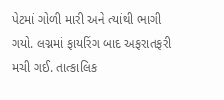પેટમાં ગોળી મારી અને ત્યાંથી ભાગી ગયો. લગ્નમાં ફાયરિંગ બાદ અફરાતફરી મચી ગઈ. તાત્કાલિક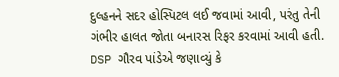દુલ્હનને સદર હોસ્પિટલ લઈ જવામાં આવી, પરંતુ તેની ગંભીર હાલત જોતા બનારસ રિફર કરવામાં આવી હતી.
DSP ગૌરવ પાંડેએ જણાવ્યું કે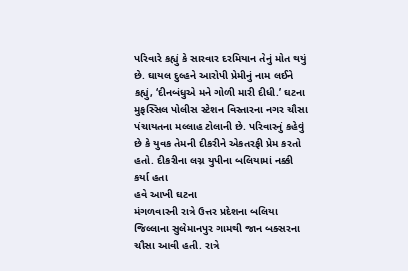પરિવારે કહ્યું કે સારવાર દરમિયાન તેનું મોત થયું છે. ઘાયલ દુલ્હને આરોપી પ્રેમીનું નામ લઈને કહ્યું, ‘દીનબંધુએ મને ગોળી મારી દીધી.’ ઘટના મુફસ્સિલ પોલીસ સ્ટેશન વિસ્તારના નગર ચૌસા પંચાયતના મલ્લાહ ટોલાની છે. પરિવારનું કહેવું છે કે યુવક તેમની દીકરીને એકતરફી પ્રેમ કરતો હતો. દીકરીના લગ્ન યુપીના બલિયામાં નક્કી કર્યા હતા
હવે આખી ઘટના
મંગળવારની રાત્રે ઉત્તર પ્રદેશના બલિયા જિલ્લાના સુલેમાનપુર ગામથી જાન બક્સરના ચૌસા આવી હતી. રાત્રે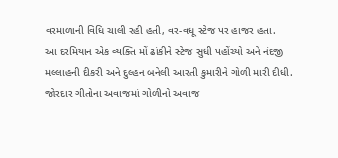વરમાળાની વિધિ ચાલી રહી હતી, વર-વધૂ સ્ટેજ પર હાજર હતા.
આ દરમિયાન એક વ્યક્તિ મોં ઢાંકીને સ્ટેજ સુધી પહોંચ્યો અને નંદજી મલ્લાહની દીકરી અને દુલ્હન બનેલી આરતી કુમારીને ગોળી મારી દીધી. જોરદાર ગીતોના અવાજમાં ગોળીનો અવાજ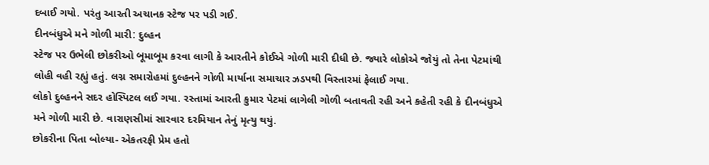દબાઈ ગયો. પરંતુ આરતી અચાનક સ્ટેજ પર પડી ગઈ.
દીનબંધુએ મને ગોળી મારી: દુલ્હન
સ્ટેજ પર ઉભેલી છોકરીઓ બૂમાબૂમ કરવા લાગી કે આરતીને કોઈએ ગોળી મારી દીધી છે. જ્યારે લોકોએ જોયું તો તેના પેટમાંથી લોહી વહી રહ્યું હતું. લગ્ન સમારોહમાં દુલ્હનને ગોળી માર્યાના સમાચાર ઝડપથી વિસ્તારમાં ફેલાઈ ગયા.
લોકો દુલ્હનને સદર હોસ્પિટલ લઈ ગયા. રસ્તામાં આરતી કુમાર પેટમાં લાગેલી ગોળી બતાવતી રહી અને કહેતી રહી કે દીનબંધુએ મને ગોળી મારી છે. વારાણસીમાં સારવાર દરમિયાન તેનું મૃત્યુ થયું.
છોકરીના પિતા બોલ્યા- એકતરફી પ્રેમ હતો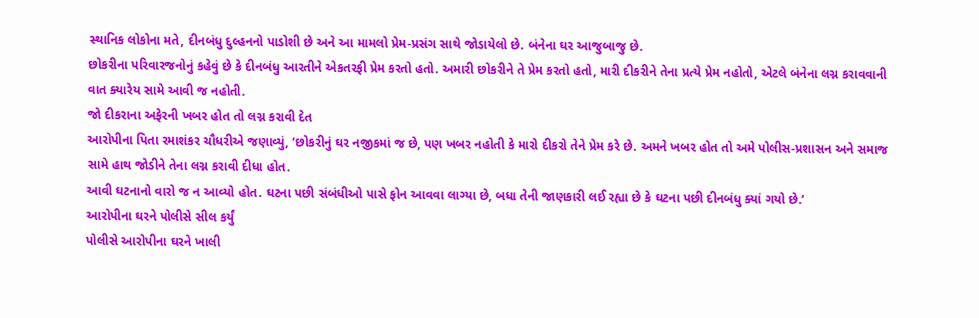સ્થાનિક લોકોના મતે, દીનબંધુ દુલ્હનનો પાડોશી છે અને આ મામલો પ્રેમ-પ્રસંગ સાથે જોડાયેલો છે. બંનેના ઘર આજુબાજુ છે.
છોકરીના પરિવારજનોનું કહેવું છે કે દીનબંધુ આરતીને એકતરફી પ્રેમ કરતો હતો. અમારી છોકરીને તે પ્રેમ કરતો હતો, મારી દીકરીને તેના પ્રત્યે પ્રેમ નહોતો, એટલે બંનેના લગ્ન કરાવવાની વાત ક્યારેય સામે આવી જ નહોતી.
જો દીકરાના અફેરની ખબર હોત તો લગ્ન કરાવી દેત
આરોપીના પિતા રમાશંકર ચૌધરીએ જણાવ્યું, ‘છોકરીનું ઘર નજીકમાં જ છે, પણ ખબર નહોતી કે મારો દીકરો તેને પ્રેમ કરે છે. અમને ખબર હોત તો અમે પોલીસ-પ્રશાસન અને સમાજ સામે હાથ જોડીને તેના લગ્ન કરાવી દીધા હોત.
આવી ઘટનાનો વારો જ ન આવ્યો હોત. ઘટના પછી સંબંધીઓ પાસે ફોન આવવા લાગ્યા છે, બધા તેની જાણકારી લઈ રહ્યા છે કે ઘટના પછી દીનબંધુ ક્યાં ગયો છે.’
આરોપીના ઘરને પોલીસે સીલ કર્યું
પોલીસે આરોપીના ઘરને ખાલી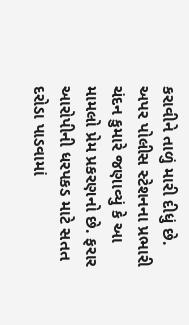કરાવીને તાળું મારી દીધું છે. અપર પોલીસ સ્ટેશનના પ્રભારી ચંદન કુમારે જણાવ્યું કે આ મામલો પ્રેમ પ્રકરણનો છે. ફરાર આરોપીની ધરપકડ માટે સતત દરોડા પાડવામાં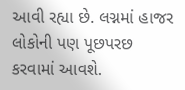આવી રહ્યા છે. લગ્નમાં હાજર લોકોની પણ પૂછપરછ કરવામાં આવશે.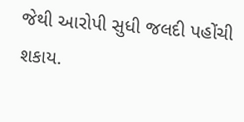જેથી આરોપી સુધી જલદી પહોંચી શકાય.